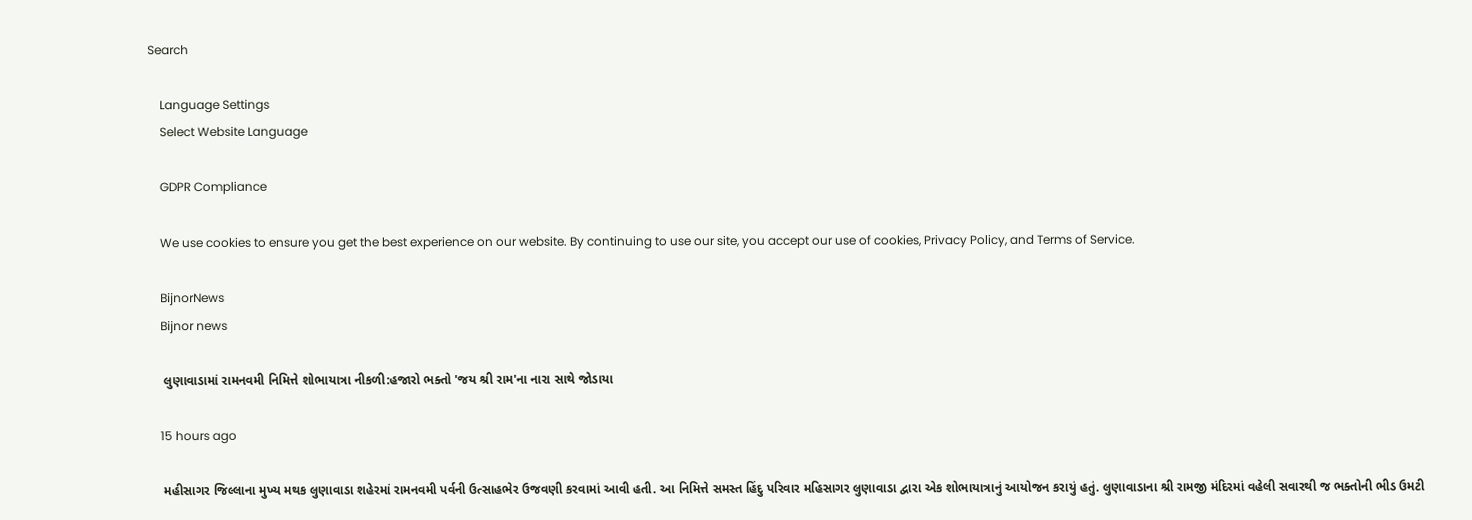Search

    Language Settings
    Select Website Language

    GDPR Compliance

    We use cookies to ensure you get the best experience on our website. By continuing to use our site, you accept our use of cookies, Privacy Policy, and Terms of Service.

    BijnorNews
    Bijnor news

    લુણાવાડામાં રામનવમી નિમિત્તે શોભાયાત્રા નીકળી:હજારો ભક્તો 'જય શ્રી રામ'ના નારા સાથે જોડાયા

    15 hours ago

    મહીસાગર જિલ્લાના મુખ્ય મથક લુણાવાડા શહેરમાં રામનવમી પર્વની ઉત્સાહભેર ઉજવણી કરવામાં આવી હતી. આ નિમિત્તે સમસ્ત હિંદુ પરિવાર મહિસાગર લુણાવાડા દ્વારા એક શોભાયાત્રાનું આયોજન કરાયું હતું. લુણાવાડાના શ્રી રામજી મંદિરમાં વહેલી સવારથી જ ભક્તોની ભીડ ઉમટી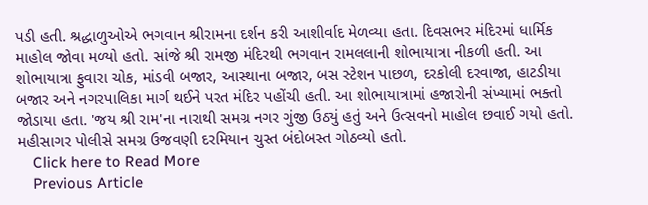પડી હતી. શ્રદ્ધાળુઓએ ભગવાન શ્રીરામના દર્શન કરી આશીર્વાદ મેળવ્યા હતા. દિવસભર મંદિરમાં ધાર્મિક માહોલ જોવા મળ્યો હતો. સાંજે શ્રી રામજી મંદિરથી ભગવાન રામલલાની શોભાયાત્રા નીકળી હતી. આ શોભાયાત્રા ફુવારા ચોક, માંડવી બજાર, આસ્થાના બજાર, બસ સ્ટેશન પાછળ, દરકોલી દરવાજા, હાટડીયા બજાર અને નગરપાલિકા માર્ગ થઈને પરત મંદિર પહોંચી હતી. આ શોભાયાત્રામાં હજારોની સંખ્યામાં ભક્તો જોડાયા હતા. 'જય શ્રી રામ'ના નારાથી સમગ્ર નગર ગુંજી ઉઠ્યું હતું અને ઉત્સવનો માહોલ છવાઈ ગયો હતો. મહીસાગર પોલીસે સમગ્ર ઉજવણી દરમિયાન ચુસ્ત બંદોબસ્ત ગોઠવ્યો હતો.
    Click here to Read More
    Previous Article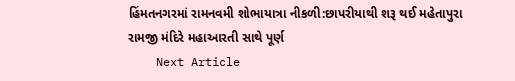હિંમતનગરમાં રામનવમી શોભાયાત્રા નીકળી:છાપરીયાથી શરૂ થઈ મહેતાપુરા રામજી મંદિરે મહાઆરતી સાથે પૂર્ણ
    Next Article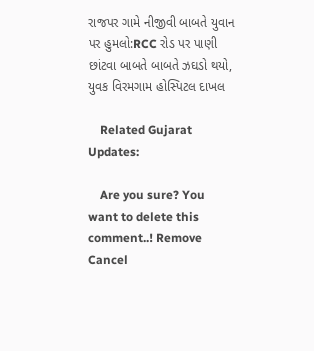રાજપર ગામે નીજીવી બાબતે યુવાન પર હુમલો:RCC રોડ પર પાણી છાંટવા બાબતે બાબતે ઝઘડો થયો, યુવક વિરમગામ હોસ્પિટલ દાખલ

    Related Gujarat Updates:

    Are you sure? You want to delete this comment..! Remove Cancel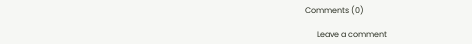Comments (0)

      Leave a comment